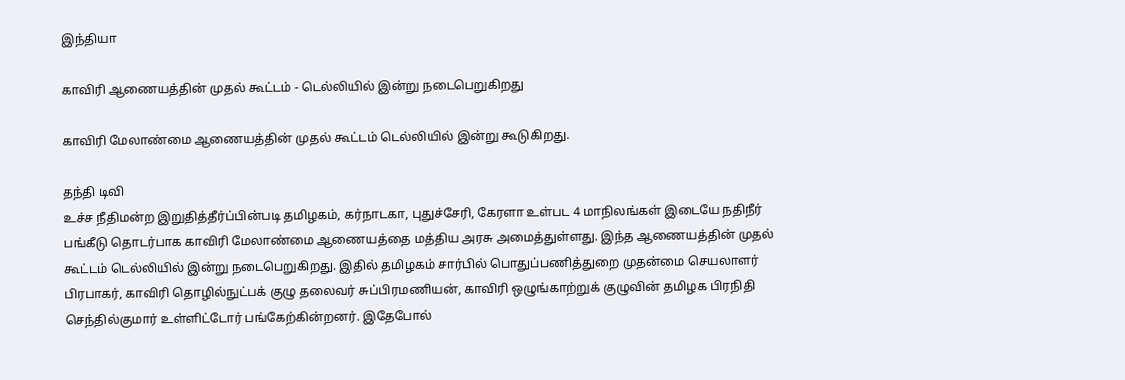இந்தியா

காவிரி ஆணையத்தின் முதல் கூட்டம் - டெல்லியில் இன்று நடைபெறுகிறது

காவிரி மேலாண்மை ஆணையத்தின் முதல் கூட்டம் டெல்லியில் இன்று கூடுகிறது.

தந்தி டிவி
உச்ச நீதிமன்ற இறுதித்தீர்ப்பின்படி தமிழகம், கர்நாடகா, புதுச்சேரி, கேரளா உள்பட 4 மாநிலங்கள் இடையே நதிநீர் பங்கீடு தொடர்பாக காவிரி மேலாண்மை ஆணையத்தை மத்திய அரசு அமைத்துள்ளது. இந்த ஆணையத்தின் முதல் கூட்டம் டெல்லியில் இன்று நடைபெறுகிறது. இதில் தமிழகம் சார்பில் பொதுப்பணித்துறை முதன்மை செயலாளர் பிரபாகர், காவிரி தொழில்நுட்பக் குழு தலைவர் சுப்பிரமணியன், காவிரி ஒழுங்காற்றுக் குழுவின் தமிழக பிரநிதி செந்தில்குமார் உள்ளிட்டோர் பங்கேற்கின்றனர். இதேபோல்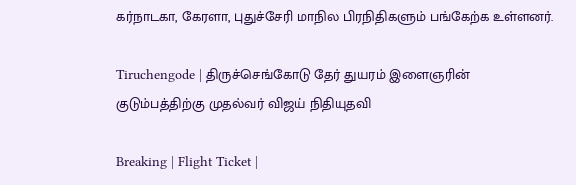கர்நாடகா, கேரளா, புதுச்சேரி மாநில பிரநிதிகளும் பங்கேற்க உள்ளனர்.

Tiruchengode | திருச்செங்கோடு தேர் துயரம் இளைஞரின் குடும்பத்திற்கு முதல்வர் விஜய் நிதியுதவி

Breaking | Flight Ticket |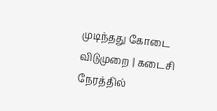முடிந்தது கோடை விடுமுறை | கடைசி நேரத்தில்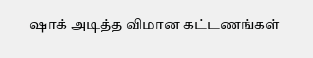ஷாக் அடித்த விமான கட்டணங்கள்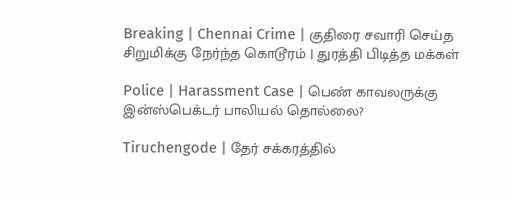Breaking | Chennai Crime | குதிரை சவாரி செய்த சிறுமிக்கு நேர்ந்த கொடூரம் | துரத்தி பிடித்த மக்கள்

Police | Harassment Case | பெண் காவலருக்கு இன்ஸ்பெக்டர் பாலியல் தொல்லை?

Tiruchengode | தேர் சக்கரத்தில்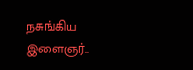நசுங்கிய இளைஞர்..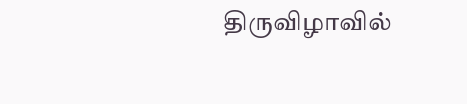திருவிழாவில்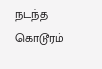நடந்த கொடூரம்